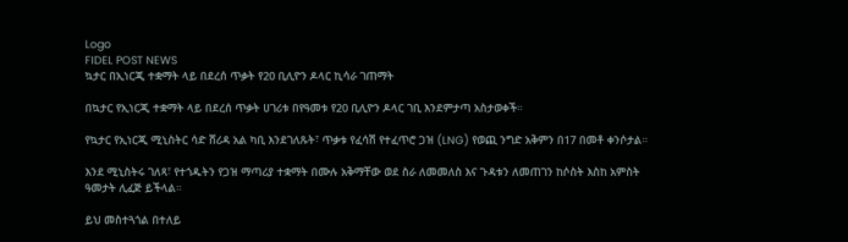Logo
FIDEL POST NEWS
ኳታር በኢነርጂ ተቋማት ላይ በደረሰ ጥቃት የ20 ቢሊዮን ዶላር ኪሳራ ገጠማት

በኳታር የኢነርጂ ተቋማት ላይ በደረሰ ጥቃት ሀገሪቱ በየዓመቱ የ20 ቢሊዮን ዶላር ገቢ እንደምታጣ አስታወቀች።

የኳታር የኢነርጂ ሚኒስትር ሳድ ሸሪዳ አል ካቢ እንደገለጹት፣ ጥቃቱ የፈሳሽ የተፈጥሮ ጋዝ (LNG) የወጪ ንግድ አቅምን በ17 በመቶ ቀንሶታል።

እንደ ሚኒስትሩ ገለጻ፣ የተጎዱትን የጋዝ ማጣሪያ ተቋማት በሙሉ አቅማቸው ወደ ስራ ለመመለስ እና ጉዳቱን ለመጠገን ከሶስት እስከ አምስት ዓመታት ሊፈጅ ይችላል።

ይህ መስተጓጎል በተለይ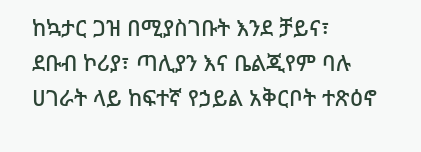ከኳታር ጋዝ በሚያስገቡት እንደ ቻይና፣ ደቡብ ኮሪያ፣ ጣሊያን እና ቤልጂየም ባሉ ሀገራት ላይ ከፍተኛ የኃይል አቅርቦት ተጽዕኖ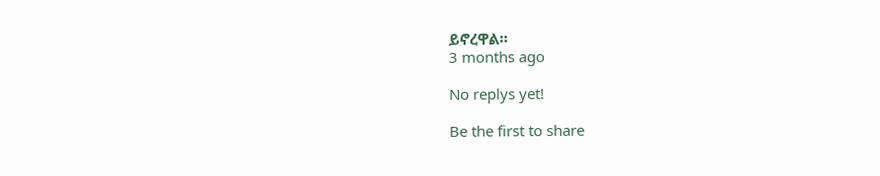ይኖረዋል።
3 months ago

No replys yet!

Be the first to share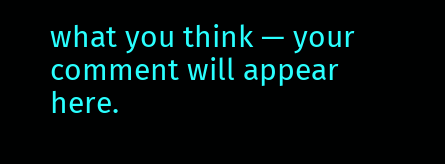what you think — your comment will appear here.